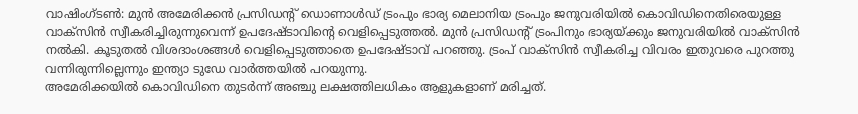വാഷിംഗ്ടൺ: മുൻ അമേരിക്കൻ പ്രസിഡന്റ് ഡൊണാൾഡ് ട്രംപും ഭാര്യ മെലാനിയ ട്രംപും ജനുവരിയിൽ കൊവിഡിനെതിരെയുള്ള വാക്സിൻ സ്വീകരിച്ചിരുന്നുവെന്ന് ഉപദേഷ്ടാവിന്റെ വെളിപ്പെടുത്തൽ. മുൻ പ്രസിഡന്റ് ട്രംപിനും ഭാര്യയ്ക്കും ജനുവരിയിൽ വാക്സിൻ നൽകി. കൂടുതൽ വിശദാംശങ്ങൾ വെളിപ്പെടുത്താതെ ഉപദേഷ്ടാവ് പറഞ്ഞു. ട്രംപ് വാക്സിൻ സ്വീകരിച്ച വിവരം ഇതുവരെ പുറത്തു വന്നിരുന്നില്ലെന്നും ഇന്ത്യാ ടുഡേ വാർത്തയിൽ പറയുന്നു.
അമേരിക്കയിൽ കൊവിഡിനെ തുടർന്ന് അഞ്ചു ലക്ഷത്തിലധികം ആളുകളാണ് മരിച്ചത്.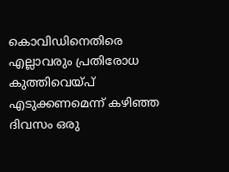കൊവിഡിനെതിരെ എല്ലാവരും പ്രതിരോധ കുത്തിവെയ്പ് എടുക്കണമെന്ന് കഴിഞ്ഞ ദിവസം ഒരു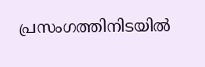പ്രസംഗത്തിനിടയിൽ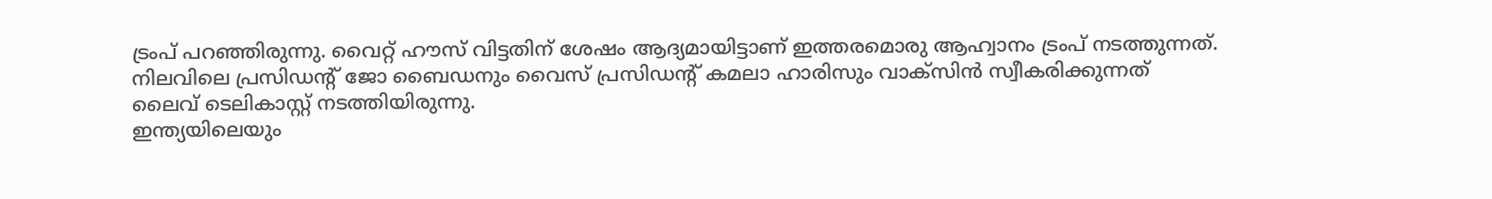ട്രംപ് പറഞ്ഞിരുന്നു. വൈറ്റ് ഹൗസ് വിട്ടതിന് ശേഷം ആദ്യമായിട്ടാണ് ഇത്തരമൊരു ആഹ്വാനം ട്രംപ് നടത്തുന്നത്. നിലവിലെ പ്രസിഡന്റ് ജോ ബൈഡനും വൈസ് പ്രസിഡന്റ് കമലാ ഹാരിസും വാക്സിൻ സ്വീകരിക്കുന്നത് ലൈവ് ടെലികാസ്റ്റ് നടത്തിയിരുന്നു.
ഇന്ത്യയിലെയും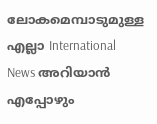ലോകമെമ്പാടുമുള്ള എല്ലാ International News അറിയാൻ എപ്പോഴും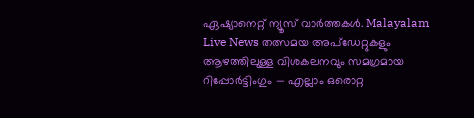ഏഷ്യാനെറ്റ് ന്യൂസ് വാർത്തകൾ. Malayalam Live News തത്സമയ അപ്ഡേറ്റുകളും ആഴത്തിലുള്ള വിശകലനവും സമഗ്രമായ റിപ്പോർട്ടിംഗും — എല്ലാം ഒരൊറ്റ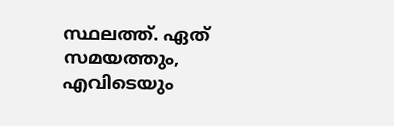സ്ഥലത്ത്. ഏത് സമയത്തും, എവിടെയും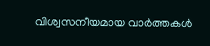വിശ്വസനീയമായ വാർത്തകൾ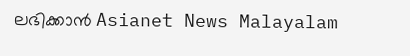ലഭിക്കാൻ Asianet News Malayalam